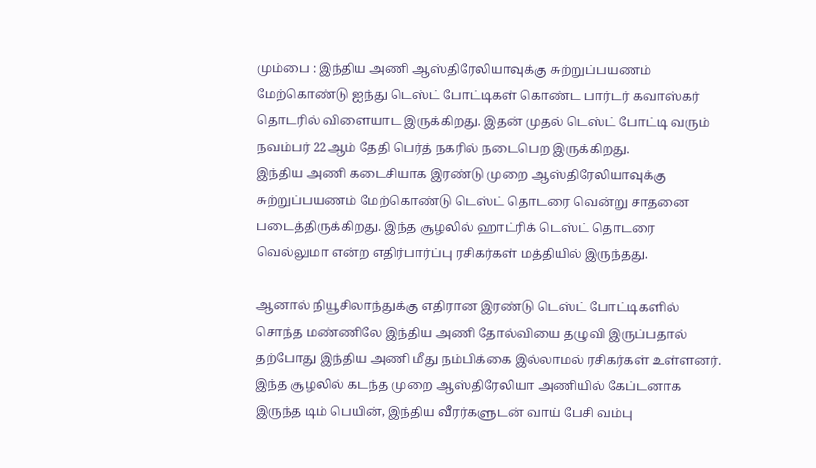மும்பை : இந்திய அணி ஆஸ்திரேலியாவுக்கு சுற்றுப்பயணம் மேற்கொண்டு ஐந்து டெஸ்ட் போட்டிகள் கொண்ட பார்டர் கவாஸ்கர் தொடரில் விளையாட இருக்கிறது. இதன் முதல் டெஸ்ட் போட்டி வரும் நவம்பர் 22ஆம் தேதி பெர்த் நகரில் நடைபெற இருக்கிறது.
இந்திய அணி கடைசியாக இரண்டு முறை ஆஸ்திரேலியாவுக்கு சுற்றுப்பயணம் மேற்கொண்டு டெஸ்ட் தொடரை வென்று சாதனை படைத்திருக்கிறது. இந்த சூழலில் ஹாட்ரிக் டெஸ்ட் தொடரை வெல்லுமா என்ற எதிர்பார்ப்பு ரசிகர்கள் மத்தியில் இருந்தது.

ஆனால் நியூசிலாந்துக்கு எதிரான இரண்டு டெஸ்ட் போட்டிகளில் சொந்த மண்ணிலே இந்திய அணி தோல்வியை தழுவி இருப்பதால் தற்போது இந்திய அணி மீது நம்பிக்கை இல்லாமல் ரசிகர்கள் உள்ளனர். இந்த சூழலில் கடந்த முறை ஆஸ்திரேலியா அணியில் கேப்டனாக இருந்த டிம் பெயின், இந்திய வீரர்களுடன் வாய் பேசி வம்பு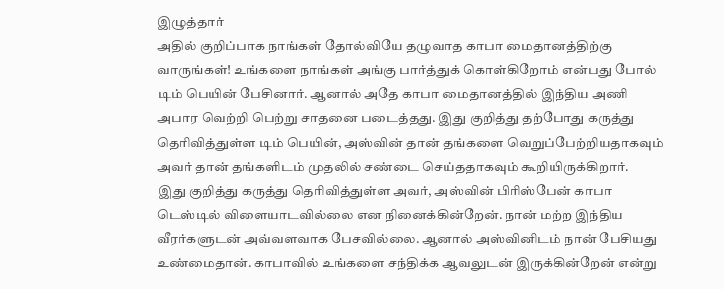இழுத்தார்
அதில் குறிப்பாக நாங்கள் தோல்வியே தழுவாத காபா மைதானத்திற்கு வாருங்கள்! உங்களை நாங்கள் அங்கு பார்த்துக் கொள்கிறோம் என்பது போல் டிம் பெயின் பேசினார். ஆனால் அதே காபா மைதானத்தில் இந்திய அணி அபார வெற்றி பெற்று சாதனை படைத்தது. இது குறித்து தற்போது கருத்து தெரிவித்துள்ள டிம் பெயின், அஸ்வின் தான் தங்களை வெறுப்பேற்றியதாகவும் அவர் தான் தங்களிடம் முதலில் சண்டை செய்ததாகவும் கூறியிருக்கிறார்.
இது குறித்து கருத்து தெரிவித்துள்ள அவர், அஸ்வின் பிரிஸ்பேன் காபா டெஸ்டில் விளையாடவில்லை என நினைக்கின்றேன். நான் மற்ற இந்திய வீரர்களுடன் அவ்வளவாக பேசவில்லை. ஆனால் அஸ்வினிடம் நான் பேசியது உண்மைதான். காபாவில் உங்களை சந்திக்க ஆவலுடன் இருக்கின்றேன் என்று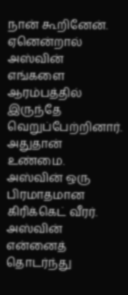நான் கூறினேன்.
ஏனென்றால் அஸ்வின் எங்களை ஆரம்பத்தில் இருந்தே வெறுப்பேற்றினார். அதுதான் உண்மை. அஸ்வின் ஒரு பிரமாதமான கிரிக்கெட் வீரர். அஸ்வின் என்னைத் தொடர்ந்து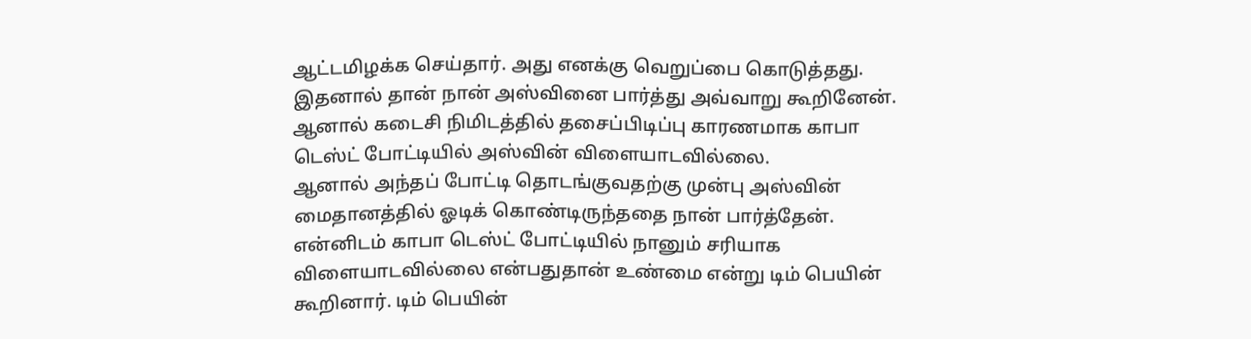ஆட்டமிழக்க செய்தார். அது எனக்கு வெறுப்பை கொடுத்தது. இதனால் தான் நான் அஸ்வினை பார்த்து அவ்வாறு கூறினேன். ஆனால் கடைசி நிமிடத்தில் தசைப்பிடிப்பு காரணமாக காபா டெஸ்ட் போட்டியில் அஸ்வின் விளையாடவில்லை.
ஆனால் அந்தப் போட்டி தொடங்குவதற்கு முன்பு அஸ்வின் மைதானத்தில் ஓடிக் கொண்டிருந்ததை நான் பார்த்தேன். என்னிடம் காபா டெஸ்ட் போட்டியில் நானும் சரியாக விளையாடவில்லை என்பதுதான் உண்மை என்று டிம் பெயின் கூறினார். டிம் பெயின்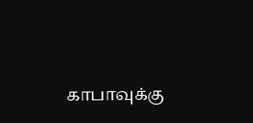காபாவுக்கு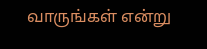வாருங்கள் என்று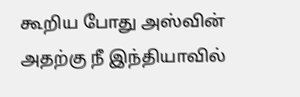கூறிய போது அஸ்வின் அதற்கு நீ இந்தியாவில்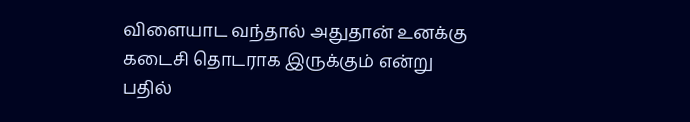விளையாட வந்தால் அதுதான் உனக்கு கடைசி தொடராக இருக்கும் என்று பதில்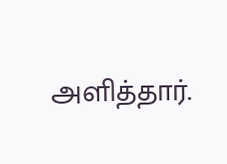அளித்தார்.